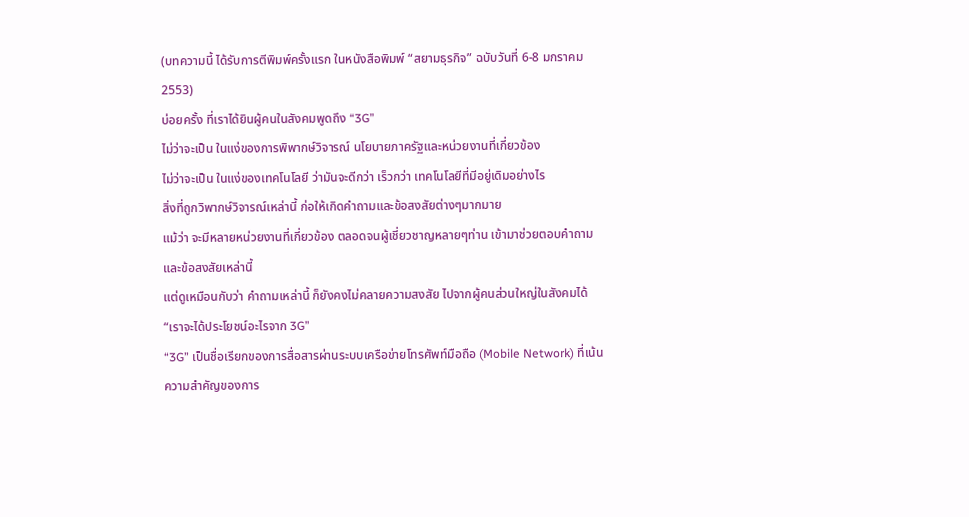(บทความนี้ ได้รับการตีพิมพ์ครั้งแรก ในหนังสือพิมพ์ “สยามธุรกิจ” ฉบับวันที่ 6-8 มกราคม 2553)
บ่อยครั้ง ที่เราได้ยินผู้คนในสังคมพูดถึง “3G”
ไม่ว่าจะเป็น ในแง่ของการพิพากษ์วิจารณ์ นโยบายภาครัฐและหน่วยงานที่เกี่ยวข้อง
ไม่ว่าจะเป็น ในแง่ของเทคโนโลยี ว่ามันจะดีกว่า เร็วกว่า เทคโนโลยีที่มีอยู่เดิมอย่างไร
สิ่งที่ถูกวิพากษ์วิจารณ์เหล่านี้ ก่อให้เกิดคำถามและข้อสงสัยต่างๆมากมาย
แม้ว่า จะมีหลายหน่วยงานที่เกี่ยวข้อง ตลอดจนผู้เชี่ยวชาญหลายๆท่าน เข้ามาช่วยตอบคำถามและข้อสงสัยเหล่านี้
แต่ดูเหมือนกับว่า คำถามเหล่านี้ ก็ยังคงไม่คลายความสงสัย ไปจากผู้คนส่วนใหญ่ในสังคมได้
“เราจะได้ประโยชน์อะไรจาก 3G”
“3G” เป็นชื่อเรียกของการสื่อสารผ่านระบบเครือข่ายโทรศัพท์มือถือ (Mobile Network) ที่เน้นความสำคัญของการ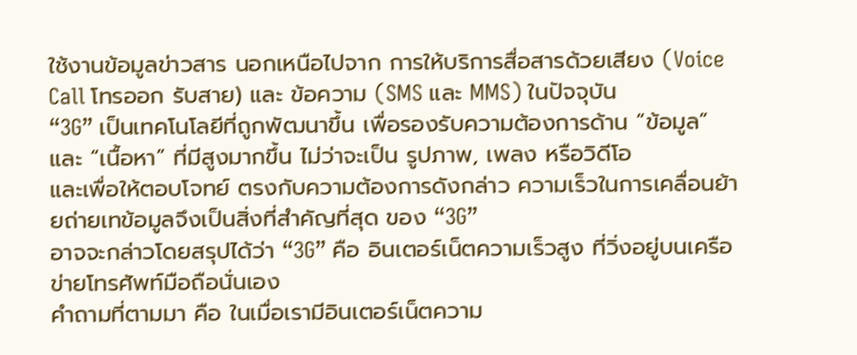ใช้งานข้อมูลข่าวสาร นอกเหนือไปจาก การให้บริการสื่อสารด้วยเสียง (Voice Call โทรออก รับสาย) และ ข้อความ (SMS และ MMS) ในปัจจุบัน
“3G” เป็นเทคโนโลยีที่ถูกพัฒนาขึ้น เพื่อรองรับความต้องการด้าน “ข้อมูล” และ “เนื้อหา” ที่มีสูงมากขึ้น ไม่ว่าจะเป็น รูปภาพ, เพลง หรือวิดีโอ
และเพื่อให้ตอบโจทย์ ตรงกับความต้องการดังกล่าว ความเร็วในการเคลื่อนย้ายถ่ายเทข้อมูลจึงเป็นสิ่งที่สำคัญที่สุด ของ “3G”
อาจจะกล่าวโดยสรุปได้ว่า “3G” คือ อินเตอร์เน็ตความเร็วสูง ที่วิ่งอยู่บนเครือข่ายโทรศัพท์มือถือนั่นเอง
คำถามที่ตามมา คือ ในเมื่อเรามีอินเตอร์เน็ตความ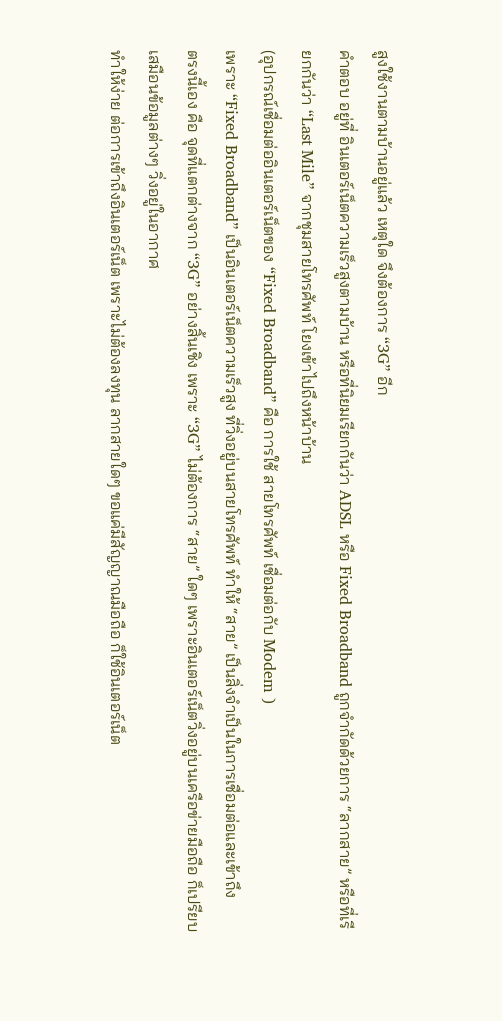สูงใช้งานตามบ้านอยู่แล้ว เหตุใด จึงต้องการ “3G” อีก
คำตอบ อยู่ที่ อินเตอร์เน็ตความเร็วสูงตามบ้าน หรือที่นิยมเรียกกันว่า ADSL หรือ Fixed Broadband ถูกจำกัดด้วยการ “ลากสาย” หรือที่เรียกกันว่า “Last Mile” จากชุมสายโทรศัพท์ โยงเข้าไปถึงหน้าบ้าน
(อุปกรณ์เชื่อมต่ออินเตอร์เน็ตของ “Fixed Broadband” คือ การใช้ สายโทรศัพท์ เชื่อมต่อกับ Modem )
เพราะ “Fixed Broadband” เป็นอินเตอร์เน็ตความเร็วสูง ที่วิ่งอยู่บนสายโทรศัพท์ ทำให้ “สาย” เป็นสิ่งจำเป็นในการเชื่อมต่อและเข้าถึง
ตรงนี้เอง คือ จุดที่แตกต่างจาก “3G” อย่างสิ้นเชิง เพราะ “3G” ไม่ต้องการ “สาย” ใดๆ เพราะอินเตอร์เน็ตวิ่งอยู่บนเครือข่ายมือถือ ก็เปรียบเสมือนข้อมูลต่างๆ วิ่งอยู่ในอากาศ
ทำให้ง่าย ต่อการเข้าถึงอินเตอร์เน็ต เพราะไม่ต้องลงทุน ลากสายใดๆ ขอแค่มีสัญญาณมือถือ ก็ใช้อินเตอร์เน็ต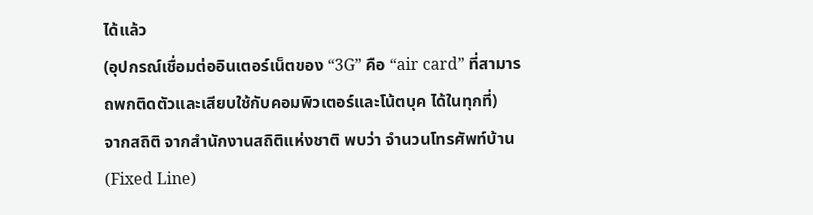ได้แล้ว
(อุปกรณ์เชื่อมต่ออินเตอร์เน็ตของ “3G” คือ “air card” ที่สามารถพกติดตัวและเสียบใช้กับคอมพิวเตอร์และโน้ตบุค ได้ในทุกที่)
จากสถิติ จากสำนักงานสถิติแห่งชาติ พบว่า จำนวนโทรศัพท์บ้าน (Fixed Line)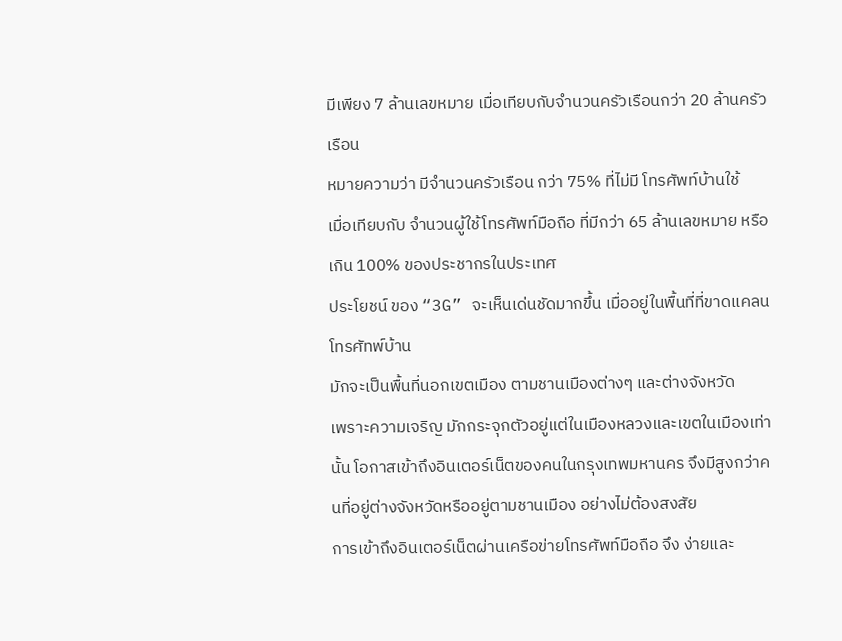มีเพียง 7 ล้านเลขหมาย เมื่อเทียบกับจำนวนครัวเรือนกว่า 20 ล้านครัวเรือน
หมายความว่า มีจำนวนครัวเรือน กว่า 75% ที่ไม่มี โทรศัพท์บ้านใช้
เมื่อเทียบกับ จำนวนผู้ใช้โทรศัพท์มือถือ ที่มีกว่า 65 ล้านเลขหมาย หรือ เกิน 100% ของประชากรในประเทศ
ประโยชน์ ของ “3G” จะเห็นเด่นชัดมากขึ้น เมื่ออยู่ในพื้นที่ที่ขาดแคลน โทรศัทพ์บ้าน
มักจะเป็นพื้นที่นอกเขตเมือง ตามชานเมืองต่างๆ และต่างจังหวัด
เพราะความเจริญ มักกระจุกตัวอยู่แต่ในเมืองหลวงและเขตในเมืองเท่านั้น โอกาสเข้าถึงอินเตอร์เน็ตของคนในกรุงเทพมหานคร จึงมีสูงกว่าคนที่อยู่ต่างจังหวัดหรืออยู่ตามชานเมือง อย่างไม่ต้องสงสัย
การเข้าถึงอินเตอร์เน็ตผ่านเครือข่ายโทรศัพท์มือถือ จึง ง่ายและ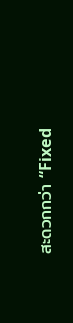สะดวกกว่า “Fixed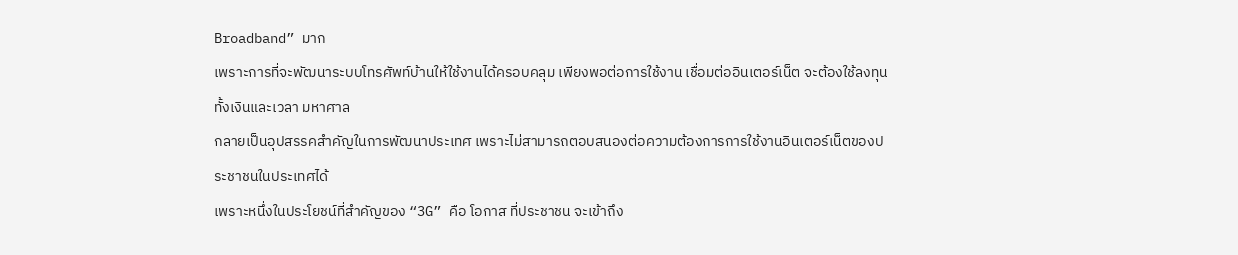Broadband” มาก
เพราะการที่จะพัฒนาระบบโทรศัพท์บ้านให้ใช้งานได้ครอบคลุม เพียงพอต่อการใช้งาน เชื่อมต่ออินเตอร์เน็ต จะต้องใช้ลงทุน ทั้งเงินและเวลา มหาศาล
กลายเป็นอุปสรรคสำคัญในการพัฒนาประเทศ เพราะไม่สามารถตอบสนองต่อความต้องการการใช้งานอินเตอร์เน็ตของประชาชนในประเทศได้
เพราะหนึ่งในประโยชน์ที่สำคัญของ “3G” คือ โอกาส ที่ประชาชน จะเข้าถึง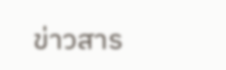ข่าวสาร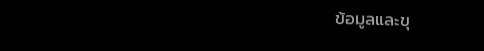ข้อมูลและขุ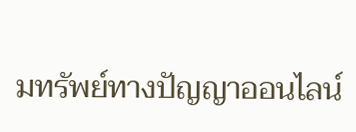มทรัพย์ทางปัญญาออนไลน์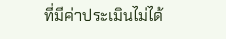ที่มีค่าประเมินไม่ได้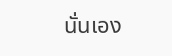นั่นเอง